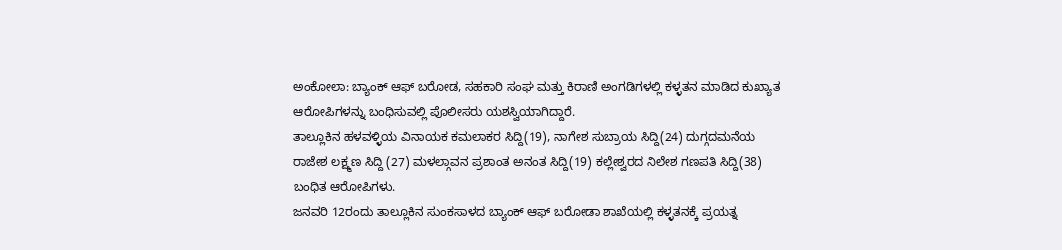ಅಂಕೋಲಾ: ಬ್ಯಾಂಕ್ ಆಫ್ ಬರೋಡ, ಸಹಕಾರಿ ಸಂಘ ಮತ್ತು ಕಿರಾಣಿ ಅಂಗಡಿಗಳಲ್ಲಿ ಕಳ್ಳತನ ಮಾಡಿದ ಕುಖ್ಯಾತ ಆರೋಪಿಗಳನ್ನು ಬಂಧಿಸುವಲ್ಲಿ ಪೊಲೀಸರು ಯಶಸ್ವಿಯಾಗಿದ್ದಾರೆ.
ತಾಲ್ಲೂಕಿನ ಹಳವಳ್ಳಿಯ ವಿನಾಯಕ ಕಮಲಾಕರ ಸಿದ್ದಿ(19), ನಾಗೇಶ ಸುಬ್ರಾಯ ಸಿದ್ದಿ(24) ದುಗ್ಗದಮನೆಯ ರಾಜೇಶ ಲಕ್ಷ್ಮಣ ಸಿದ್ದಿ (27) ಮಳಲ್ಗಾವನ ಪ್ರಶಾಂತ ಅನಂತ ಸಿದ್ದಿ(19) ಕಲ್ಲೇಶ್ವರದ ನಿಲೇಶ ಗಣಪತಿ ಸಿದ್ದಿ(38) ಬಂಧಿತ ಆರೋಪಿಗಳು.
ಜನವರಿ 12ರಂದು ತಾಲ್ಲೂಕಿನ ಸುಂಕಸಾಳದ ಬ್ಯಾಂಕ್ ಆಫ್ ಬರೋಡಾ ಶಾಖೆಯಲ್ಲಿ ಕಳ್ಳತನಕ್ಕೆ ಪ್ರಯತ್ನ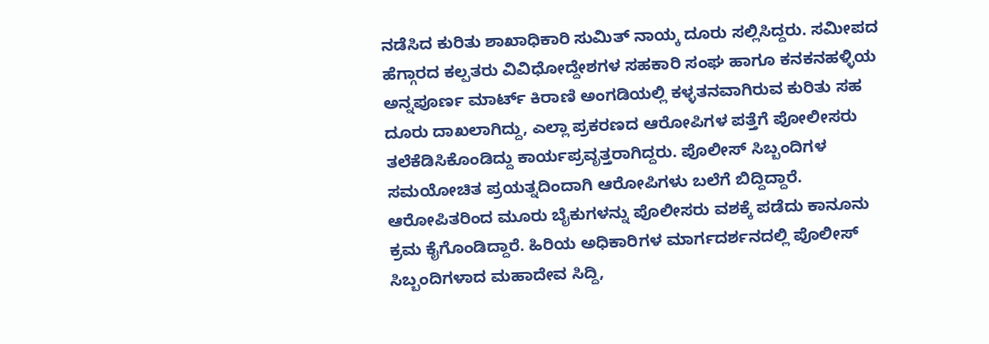ನಡೆಸಿದ ಕುರಿತು ಶಾಖಾಧಿಕಾರಿ ಸುಮಿತ್ ನಾಯ್ಕ ದೂರು ಸಲ್ಲಿಸಿದ್ದರು. ಸಮೀಪದ ಹೆಗ್ಗಾರದ ಕಲ್ಪತರು ವಿವಿಧೋದ್ದೇಶಗಳ ಸಹಕಾರಿ ಸಂಘ ಹಾಗೂ ಕನಕನಹಳ್ಳಿಯ ಅನ್ನಪೂರ್ಣ ಮಾರ್ಟ್ ಕಿರಾಣಿ ಅಂಗಡಿಯಲ್ಲಿ ಕಳ್ಳತನವಾಗಿರುವ ಕುರಿತು ಸಹ ದೂರು ದಾಖಲಾಗಿದ್ದು, ಎಲ್ಲಾ ಪ್ರಕರಣದ ಆರೋಪಿಗಳ ಪತ್ತೆಗೆ ಪೋಲೀಸರು ತಲೆಕೆಡಿಸಿಕೊಂಡಿದ್ದು ಕಾರ್ಯಪ್ರವೃತ್ತರಾಗಿದ್ದರು. ಪೊಲೀಸ್ ಸಿಬ್ಬಂದಿಗಳ ಸಮಯೋಚಿತ ಪ್ರಯತ್ನದಿಂದಾಗಿ ಆರೋಪಿಗಳು ಬಲೆಗೆ ಬಿದ್ದಿದ್ದಾರೆ. ಆರೋಪಿತರಿಂದ ಮೂರು ಬೈಕುಗಳನ್ನು ಪೊಲೀಸರು ವಶಕ್ಕೆ ಪಡೆದು ಕಾನೂನು ಕ್ರಮ ಕೈಗೊಂಡಿದ್ದಾರೆ. ಹಿರಿಯ ಅಧಿಕಾರಿಗಳ ಮಾರ್ಗದರ್ಶನದಲ್ಲಿ ಪೊಲೀಸ್ ಸಿಬ್ಬಂದಿಗಳಾದ ಮಹಾದೇವ ಸಿದ್ದಿ,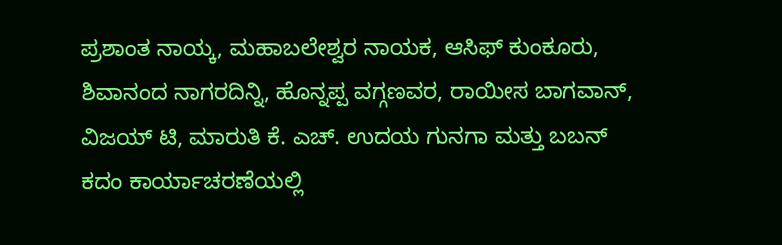ಪ್ರಶಾಂತ ನಾಯ್ಕ, ಮಹಾಬಲೇಶ್ವರ ನಾಯಕ, ಆಸಿಫ್ ಕುಂಕೂರು, ಶಿವಾನಂದ ನಾಗರದಿನ್ನಿ, ಹೊನ್ನಪ್ಪ ವಗ್ಗಣವರ, ರಾಯೀಸ ಬಾಗವಾನ್, ವಿಜಯ್ ಟಿ, ಮಾರುತಿ ಕೆ. ಎಚ್. ಉದಯ ಗುನಗಾ ಮತ್ತು ಬಬನ್ ಕದಂ ಕಾರ್ಯಾಚರಣೆಯಲ್ಲಿ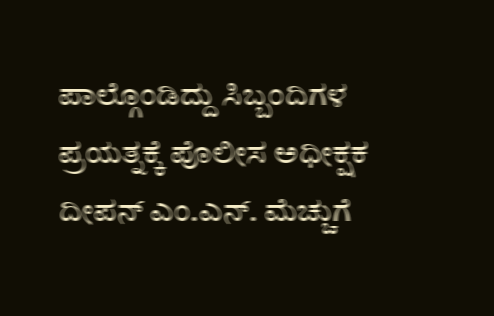ಪಾಲ್ಗೊಂಡಿದ್ದು ಸಿಬ್ಬಂದಿಗಳ ಪ್ರಯತ್ನಕ್ಕೆ ಪೊಲೀಸ ಅಧೀಕ್ಷಕ ದೀಪನ್ ಎಂ.ಎನ್. ಮೆಚ್ಚುಗೆ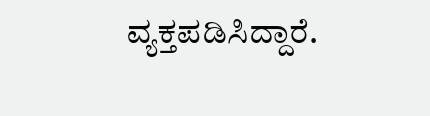ವ್ಯಕ್ತಪಡಿಸಿದ್ದಾರೆ.